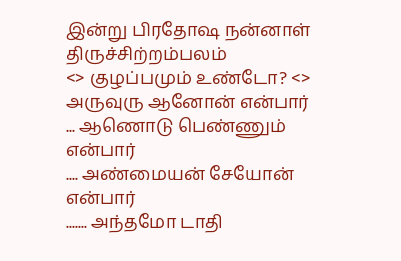இன்று பிரதோஷ நன்னாள்
திருச்சிற்றம்பலம்
<> குழப்பமும் உண்டோ? <>
அருவுரு ஆனோன் என்பார்
... ஆணொடு பெண்ணும் என்பார்
.... அண்மையன் சேயோன் என்பார்
....... அந்தமோ டாதி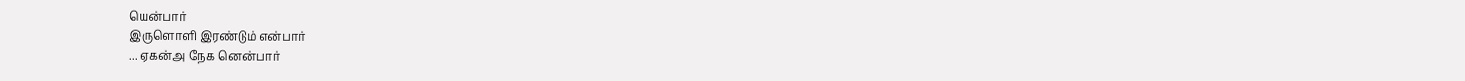யென்பார்
இருளொளி இரண்டும் என்பார்
... ஏகன்அ நேக னென்பார்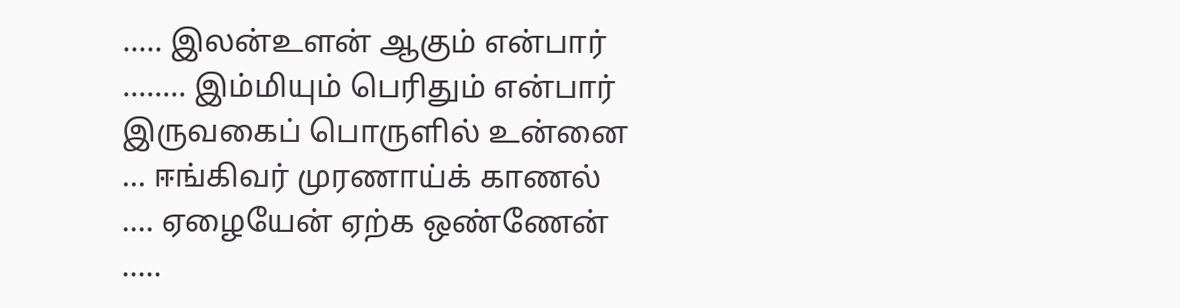..... இலன்உளன் ஆகும் என்பார்
........ இம்மியும் பெரிதும் என்பார்
இருவகைப் பொருளில் உன்னை
... ஈங்கிவர் முரணாய்க் காணல்
.... ஏழையேன் ஏற்க ஒண்ணேன்
.....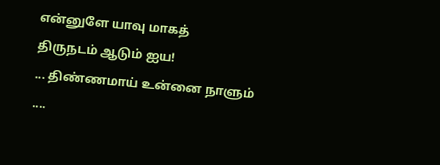என்னுளே யாவு மாகத்
திருநடம் ஆடும் ஐய!
... திண்ணமாய் உன்னை நாளும்
....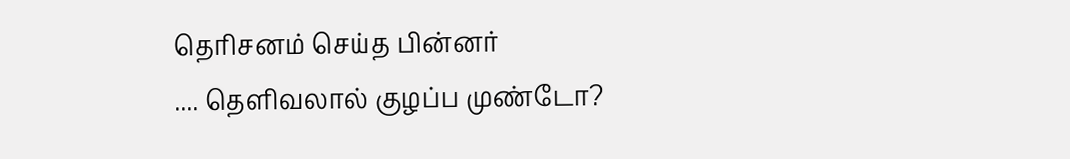தெரிசனம் செய்த பின்னர்
.... தெளிவலால் குழப்ப முண்டோ?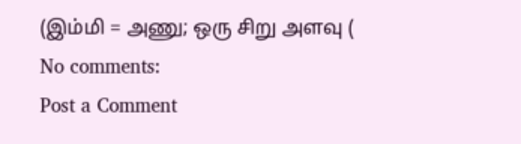(இம்மி = அணு; ஒரு சிறு அளவு (
No comments:
Post a Comment